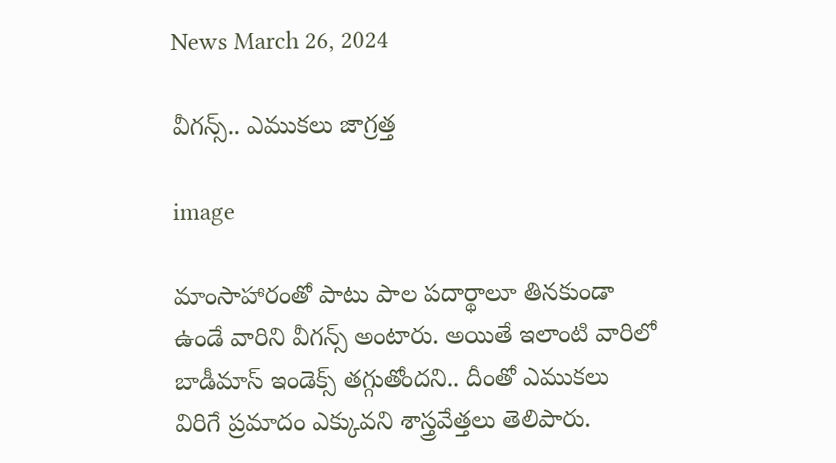News March 26, 2024

వీగన్స్.. ఎముకలు జాగ్రత్త

image

మాంసాహారంతో పాటు పాల పదార్థాలూ తినకుండా ఉండే వారిని వీగన్స్ అంటారు. అయితే ఇలాంటి వారిలో బాడీమాస్ ఇండెక్స్ తగ్గుతోందని.. దీంతో ఎముకలు విరిగే ప్రమాదం ఎక్కువని శాస్త్రవేత్తలు తెలిపారు.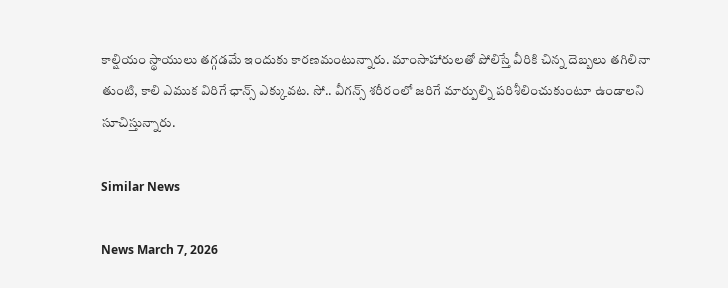కాల్షియం స్థాయులు తగ్గడమే ఇందుకు కారణమంటున్నారు. మాంసాహారులతో పోలిస్తే వీరికి చిన్న దెబ్బలు తగిలినా తుంటి, కాలి ఎముక విరిగే ఛాన్స్ ఎక్కువట. సో.. వీగన్స్ శరీరంలో జరిగే మార్పుల్ని పరిశీలించుకుంటూ ఉండాలని సూచిస్తున్నారు.

Similar News

News March 7, 2026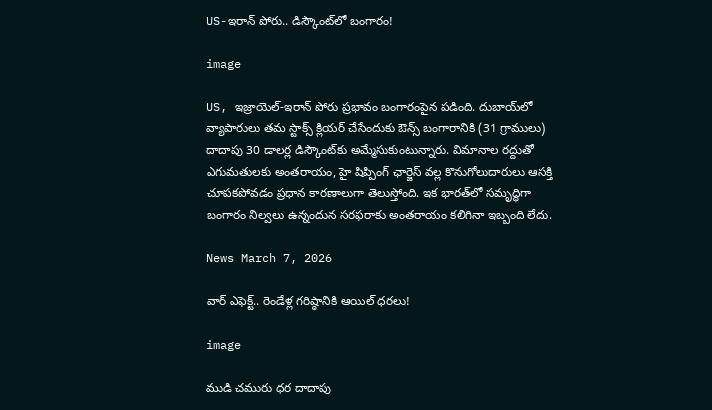US-ఇరాన్ పోరు.. డిస్కౌంట్‌లో బంగారం!

image

US, ఇజ్రాయెల్-ఇరాన్ పోరు ప్రభావం బంగారంపైన పడింది. దుబాయ్‌లో వ్యాపారులు తమ స్టాక్స్ క్లియర్ చేసేందుకు ఔన్స్ బంగారానికి (31 గ్రాములు) దాదాపు 30 డాలర్ల డిస్కౌంట్‌‌కు అమ్మేసుకుంటున్నారు. విమానాల రద్దుతో ఎగుమతులకు అంతరాయం, హై షిప్పింగ్ ఛార్జెస్ వల్ల కొనుగోలుదారులు ఆసక్తి చూపకపోవడం ప్రధాన కారణాలుగా తెలుస్తోంది. ఇక భారత్‌లో సమృద్ధిగా బంగారం నిల్వలు ఉన్నందున సరఫరాకు అంతరాయం కలిగినా ఇబ్బంది లేదు.

News March 7, 2026

వార్ ఎఫెక్ట్.. రెండేళ్ల గరిష్ఠానికి ఆయిల్ ధరలు!

image

ముడి చమురు ధర దాదాపు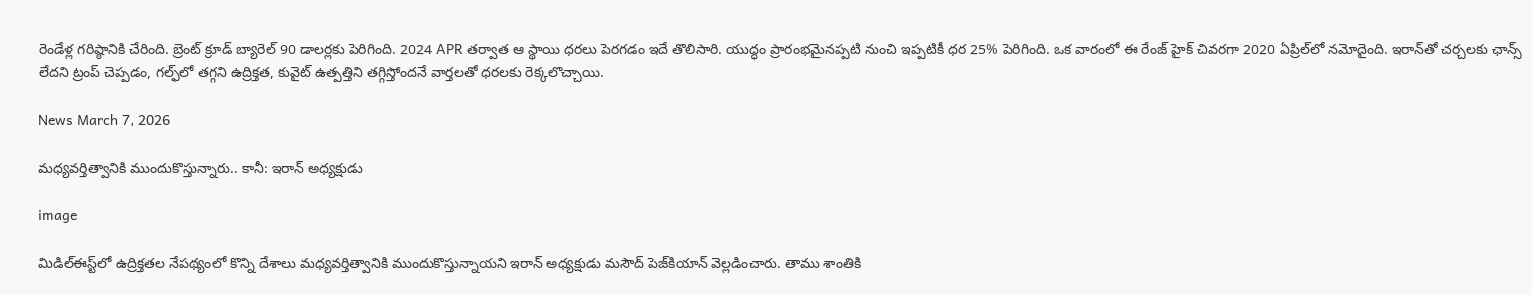రెండేళ్ల గరిష్ఠానికి చేరింది. బ్రెంట్ క్రూడ్ బ్యారెల్ 90 డాలర్లకు పెరిగింది. 2024 APR తర్వాత ఆ స్థాయి ధరలు పెరగడం ఇదే తొలిసారి. యుద్ధం ప్రారంభమైనప్పటి నుంచి ఇప్పటికీ ధర 25% పెరిగింది. ఒక వారంలో ఈ రేంజ్‌ హైక్ చివరగా 2020 ఏప్రిల్‌లో నమోదైంది. ఇరాన్‌తో చర్చలకు ఛాన్స్ లేదని ట్రంప్ చెప్పడం, గల్ఫ్‌లో తగ్గని ఉద్రిక్తత, కువైట్ ఉత్పత్తిని తగ్గిస్తోందనే వార్తలతో ధరలకు రెక్కలొచ్చాయి.

News March 7, 2026

మధ్యవర్తిత్వానికి ముందుకొస్తున్నారు.. కానీ: ఇరాన్ అధ్యక్షుడు

image

మిడిల్ఈస్ట్‌లో ఉద్రిక్తతల నేపథ్యంలో కొన్ని దేశాలు మధ్యవర్తిత్వానికి ముందుకొస్తున్నాయని ఇరాన్ అధ్యక్షుడు మసౌద్ పెజ్‌కియాన్ వెల్లడించారు. తాము శాంతికి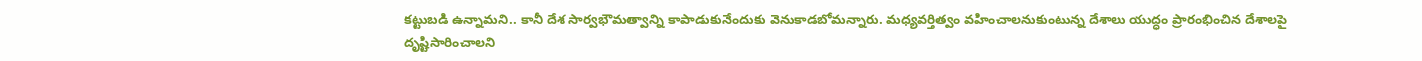కట్టుబడి ఉన్నామని.. కానీ దేశ సార్వభౌమత్వాన్ని కాపాడుకునేందుకు వెనుకాడబోమన్నారు. మధ్యవర్తిత్వం వహించాలనుకుంటున్న దేశాలు యుద్ధం ప్రారంభించిన దేశాలపై దృష్టిసారించాలని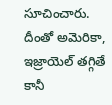సూచించారు. దీంతో అమెరికా, ఇజ్రాయెల్ తగ్గితే కానీ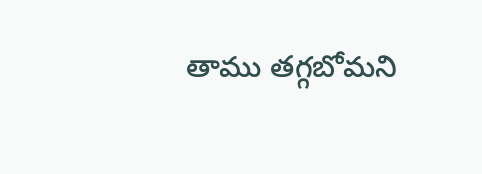తాము తగ్గబోమని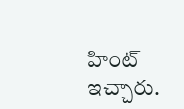హింట్ ఇచ్చారు.